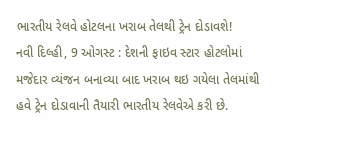ભારતીય રેલવે હોટલના ખરાબ તેલથી ટ્રેન દોડાવશે!
નવી દિલ્હી, 9 ઓગસ્ટ : દેશની ફાઇવ સ્ટાર હોટલોમાં મજેદાર વ્યંજન બનાવ્યા બાદ ખરાબ થઇ ગયેલા તેલમાંથી હવે ટ્રેન દોડાવાની તૈયારી ભારતીય રેલવેએ કરી છે.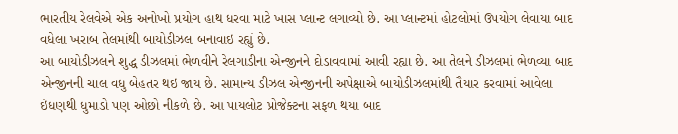ભારતીય રેલવેએ એક અનોખો પ્રયોગ હાથ ધરવા માટે ખાસ પ્લાન્ટ લગાવ્યો છે. આ પ્લાન્ટમાં હોટલોમાં ઉપયોગ લેવાયા બાદ વધેલા ખરાબ તેલમાંથી બાયોડીઝલ બનાવાઇ રહ્યું છે.
આ બાયોડીઝલને શુદ્ધ ડીઝલમાં ભેળવીને રેલગાડીના એન્જીનને દોડાવવામાં આવી રહ્યા છે. આ તેલને ડીઝલમાં ભેળવ્યા બાદ એન્જીનની ચાલ વધુ બેહતર થઇ જાય છે. સામાન્ય ડીઝલ એન્જીનની અપેક્ષાએ બાયોડીઝલમાંથી તૈયાર કરવામાં આવેલા ઇંધણથી ધુમાડો પણ ઓછો નીકળે છે. આ પાયલોટ પ્રોજેક્ટના સફળ થયા બાદ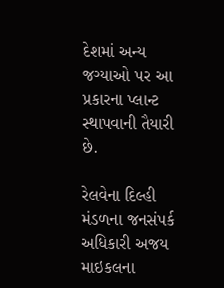દેશમાં અન્ય જગ્યાઓ પર આ પ્રકારના પ્લાન્ટ સ્થાપવાની તૈયારી છે.

રેલવેના દિલ્હી મંડળના જનસંપર્ક અધિકારી અજય માઇકલના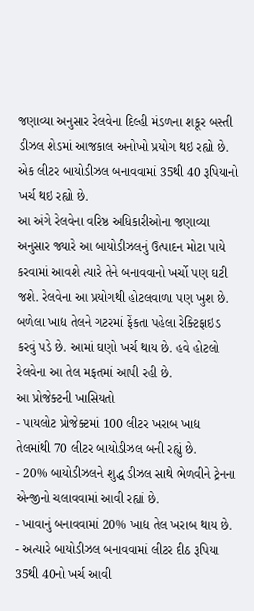જણાવ્યા અનુસાર રેલવેના દિલ્હી મંડળના શકૂર બસ્તી ડીઝલ શેડમાં આજકાલ અનોખો પ્રયોગ થઇ રહ્યો છે. એક લીટર બાયોડીઝલ બનાવવામાં 35થી 40 રૂપિયાનો ખર્ચ થઇ રહ્યો છે.
આ અંગે રેલવેના વરિષ્ઠ અધિકારીઓના જણાવ્યા અનુસાર જ્યારે આ બાયોડીઝલનું ઉત્પાદન મોટા પાયે કરવામાં આવશે ત્યારે તેને બનાવવાનો ખર્ચો પણ ઘટી જશે. રેલવેના આ પ્રયોગથી હોટલવાળા પણ ખુશ છે. બળેલા ખાદ્ય તેલને ગટરમાં ફેંકતા પહેલા રેક્ટિફાઇડ કરવું પડે છે. આમાં ઘણો ખર્ચ થાય છે. હવે હોટલો રેલવેના આ તેલ મફતમાં આપી રહી છે.
આ પ્રોજેક્ટની ખાસિયતો
- પાયલોટ પ્રોજેક્ટમાં 100 લીટર ખરાબ ખાદ્ય તેલમાંથી 70 લીટર બાયોડીઝલ બની રહ્યું છે.
- 20% બાયોડીઝલને શુદ્ધ ડીઝલ સાથે ભેળવીને ટ્રેનના એન્જીનો ચલાવવામાં આવી રહ્યાં છે.
- ખાવાનું બનાવવામાં 20% ખાદ્ય તેલ ખરાબ થાય છે.
- અત્યારે બાયોડીઝલ બનાવવામાં લીટર દીઠ રૂપિયા 35થી 40નો ખર્ચ આવી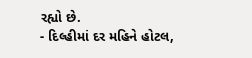રહ્યો છે.
- દિલ્હીમાં દર મહિને હોટલ,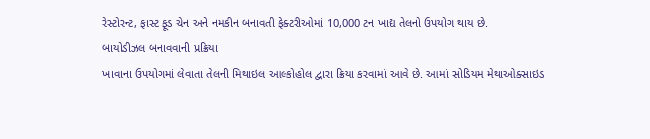રેસ્ટોરન્ટ, ફાસ્ટ ફૂડ ચેન અને નમકીન બનાવતી ફેક્ટરીઓમાં 10,000 ટન ખાદ્ય તેલનો ઉપયોગ થાય છે.
બાયોડીઝલ બનાવવાની પ્રક્રિયા
ખાવાના ઉપયોગમાં લેવાતા તેલની મિથાઇલ આલ્કોહોલ દ્વારા ક્રિયા કરવામાં આવે છે. આમાં સોડિયમ મેથાઓક્સાઇડ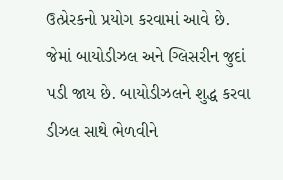ઉત્પ્રેરકનો પ્રયોગ કરવામાં આવે છે. જેમાં બાયોડીઝલ અને ગ્લિસરીન જુદાં પડી જાય છે. બાયોડીઝલને શુદ્ધ કરવા ડીઝલ સાથે ભેળવીને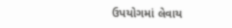ઉપયોગમાં લેવાય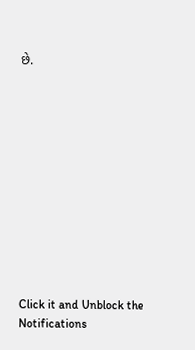છે.












Click it and Unblock the Notifications